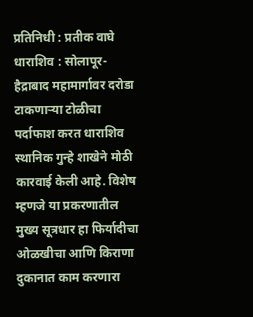प्रतिनिधी : प्रतीक वाघे
धाराशिव : सोलापूर-हैद्राबाद महामार्गावर दरोडा टाकणाऱ्या टोळीचा पर्दाफाश करत धाराशिव स्थानिक गुन्हे शाखेने मोठी कारवाई केली आहे. विशेष म्हणजे या प्रकरणातील मुख्य सूत्रधार हा फिर्यादीचा ओळखीचा आणि किराणा दुकानात काम करणारा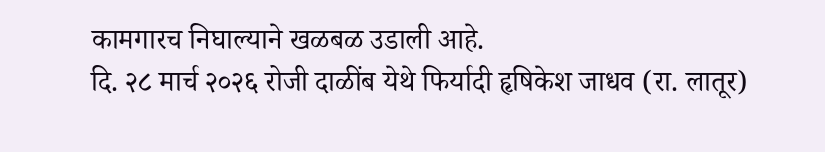कामगारच निघाल्याने खळबळ उडाली आहे.
दि. २८ मार्च २०२६ रोजी दाळींब येथे फिर्यादी हृषिकेश जाधव (रा. लातूर)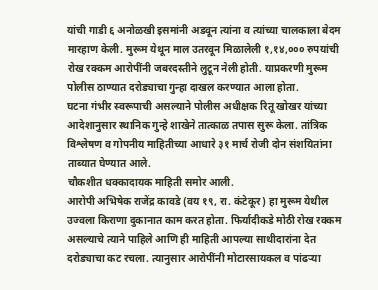यांची गाडी ६ अनोळखी इसमांनी अडवून त्यांना व त्यांच्या चालकाला बेदम मारहाण केली. मुरूम येथून माल उतरवून मिळालेली १,१४,००० रुपयांची रोख रक्कम आरोपींनी जबरदस्तीने लुटून नेली होती. याप्रकरणी मुरूम पोलीस ठाण्यात दरोड्याचा गुन्हा दाखल करण्यात आला होता.
घटना गंभीर स्वरूपाची असल्याने पोलीस अधीक्षक रितू खोखर यांच्या आदेशानुसार स्थानिक गुन्हे शाखेने तात्काळ तपास सुरू केला. तांत्रिक विश्लेषण व गोपनीय माहितीच्या आधारे ३१ मार्च रोजी दोन संशयितांना ताब्यात घेण्यात आले.
चौकशीत धक्कादायक माहिती समोर आली.
आरोपी अभिषेक राजेंद्र कावडे (वय १९, रा. कंटेकूर) हा मुरूम येथील उज्वला किराणा दुकानात काम करत होता. फिर्यादीकडे मोठी रोख रक्कम असल्याचे त्याने पाहिले आणि ही माहिती आपल्या साथीदारांना देत दरोड्याचा कट रचला. त्यानुसार आरोपींनी मोटारसायकल व पांढऱ्या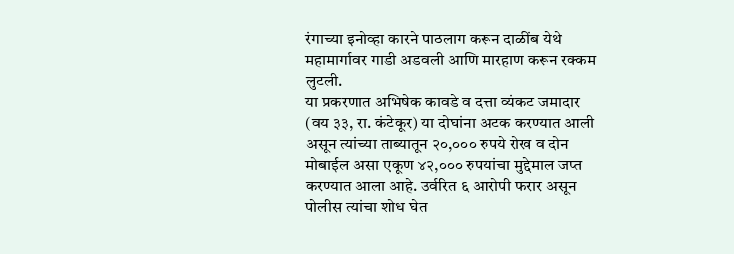रंगाच्या इनोव्हा कारने पाठलाग करून दाळींब येथे महामार्गावर गाडी अडवली आणि मारहाण करून रक्कम लुटली.
या प्रकरणात अभिषेक कावडे व दत्ता व्यंकट जमादार (वय ३३, रा. कंटेकूर) या दोघांना अटक करण्यात आली असून त्यांच्या ताब्यातून २०,००० रुपये रोख व दोन मोबाईल असा एकूण ४२,००० रुपयांचा मुद्देमाल जप्त करण्यात आला आहे. उर्वरित ६ आरोपी फरार असून पोलीस त्यांचा शोध घेत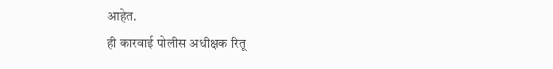आहेत.
ही कारवाई पोलीस अधीक्षक रितू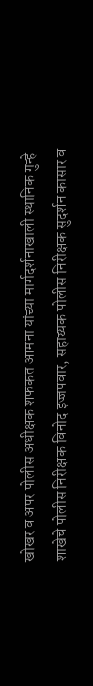खोखर व अपर पोलीस अधीक्षक शफकत आमना यांच्या मार्गदर्शनाखाली स्थानिक गुन्हे शाखेचे पोलीस निरीक्षक विनोद इज्जपवार, सहाय्यक पोलीस निरीक्षक सुदर्शन कासार व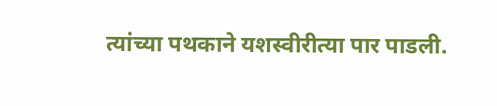त्यांच्या पथकाने यशस्वीरीत्या पार पाडली.